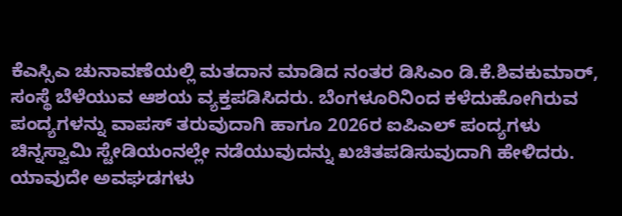ಕೆಎಸ್ಸಿಎ ಚುನಾವಣೆಯಲ್ಲಿ ಮತದಾನ ಮಾಡಿದ ನಂತರ ಡಿಸಿಎಂ ಡಿ.ಕೆ.ಶಿವಕುಮಾರ್, ಸಂಸ್ಥೆ ಬೆಳೆಯುವ ಆಶಯ ವ್ಯಕ್ತಪಡಿಸಿದರು. ಬೆಂಗಳೂರಿನಿಂದ ಕಳೆದುಹೋಗಿರುವ ಪಂದ್ಯಗಳನ್ನು ವಾಪಸ್ ತರುವುದಾಗಿ ಹಾಗೂ 2026ರ ಐಪಿಎಲ್ ಪಂದ್ಯಗಳು ಚಿನ್ನಸ್ವಾಮಿ ಸ್ಟೇಡಿಯಂನಲ್ಲೇ ನಡೆಯುವುದನ್ನು ಖಚಿತಪಡಿಸುವುದಾಗಿ ಹೇಳಿದರು. ಯಾವುದೇ ಅವಘಡಗಳು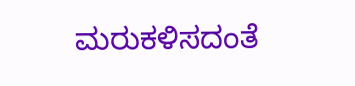ಮರುಕಳಿಸದಂತೆ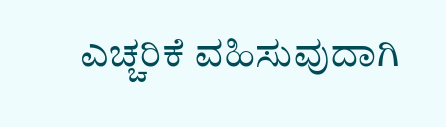ಎಚ್ಚರಿಕೆ ವಹಿಸುವುದಾಗಿ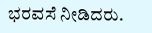ಭರವಸೆ ನೀಡಿದರು.